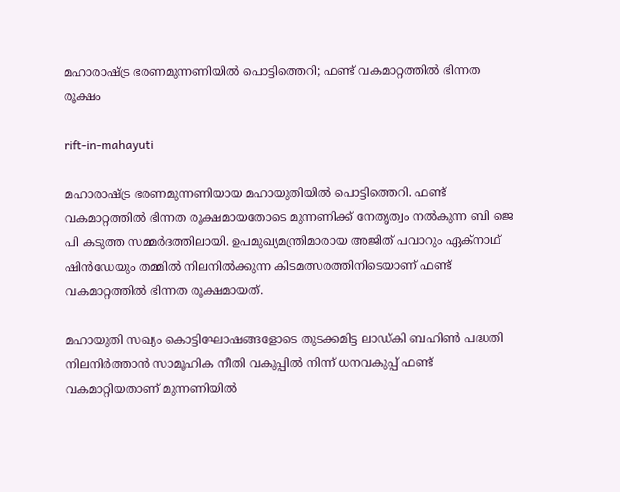മഹാരാഷ്ട്ര ഭരണമുന്നണിയില്‍ പൊട്ടിത്തെറി; ഫണ്ട് വകമാറ്റത്തില്‍ ഭിന്നത രൂക്ഷം

rift-in-mahayuti

മഹാരാഷ്ട്ര ഭരണമുന്നണിയായ മഹായുതിയിൽ പൊട്ടിത്തെറി. ഫണ്ട് വകമാറ്റത്തില്‍ ഭിന്നത രൂക്ഷമായതോടെ മുന്നണിക്ക് നേതൃത്വം നല്‍കുന്ന ബി ജെ പി കടുത്ത സമ്മര്‍ദത്തിലായി. ഉപമുഖ്യമന്ത്രിമാരായ അജിത് പവാറും ഏക്നാഥ് ഷിൻഡേയും തമ്മില്‍ നിലനില്‍ക്കുന്ന കിടമത്സരത്തിനിടെയാണ് ഫണ്ട് വകമാറ്റത്തില്‍ ഭിന്നത രൂക്ഷമായത്.

മഹായുതി സഖ്യം കൊട്ടിഘോഷങ്ങളോടെ തുടക്കമിട്ട ലാഡ്കി ബഹിണ്‍ പദ്ധതി നിലനിര്‍ത്താന്‍ സാമൂഹിക നീതി വകുപ്പില്‍ നിന്ന് ധനവകുപ്പ് ഫണ്ട് വകമാറ്റിയതാണ് മുന്നണിയില്‍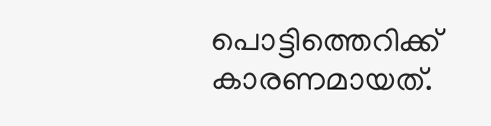പൊട്ടിത്തെറിക്ക് കാരണമായത്.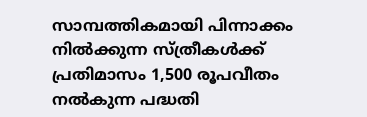സാമ്പത്തികമായി പിന്നാക്കം നില്‍ക്കുന്ന സ്ത്രീകള്‍ക്ക് പ്രതിമാസം 1,500 രൂപവീതം നല്‍കുന്ന പദ്ധതി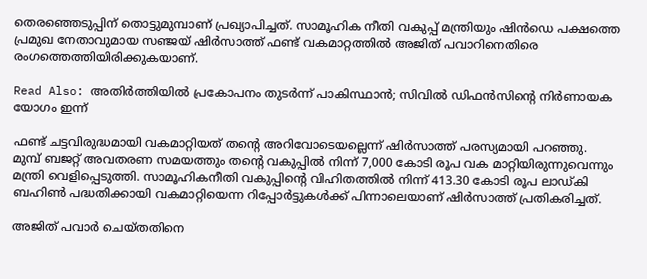തെരഞ്ഞെടുപ്പിന് തൊട്ടുമുമ്പാണ് പ്രഖ്യാപിച്ചത്. സാമൂഹിക നീതി വകുപ്പ് മന്ത്രിയും ഷിന്‍ഡെ പക്ഷത്തെ പ്രമുഖ നേതാവുമായ സഞ്ജയ് ഷിര്‍സാത്ത് ഫണ്ട് വകമാറ്റത്തില്‍ അജിത് പവാറിനെതിരെ രംഗത്തെത്തിയിരിക്കുകയാണ്.

Read Also: അതിര്‍ത്തിയിൽ പ്രകോപനം തുടര്‍ന്ന് പാകിസ്ഥാന്‍; സിവില്‍ ഡിഫന്‍സിന്റെ നിര്‍ണായക യോഗം ഇന്ന്

ഫണ്ട് ചട്ടവിരുദ്ധമായി വകമാറ്റിയത് തന്റെ അറിവോടെയല്ലെന്ന് ഷിര്‍സാത്ത് പരസ്യമായി പറഞ്ഞു. മുമ്പ് ബജറ്റ് അവതരണ സമയത്തും തന്റെ വകുപ്പില്‍ നിന്ന് 7,000 കോടി രൂപ വക മാറ്റിയിരുന്നുവെന്നും മന്ത്രി വെളിപ്പെടുത്തി. സാമൂഹികനീതി വകുപ്പിന്റെ വിഹിതത്തില്‍ നിന്ന് 413.30 കോടി രൂപ ലാഡ്കി ബഹിണ്‍ പദ്ധതിക്കായി വകമാറ്റിയെന്ന റിപ്പോര്‍ട്ടുകള്‍ക്ക് പിന്നാലെയാണ് ഷിര്‍സാത്ത് പ്രതികരിച്ചത്.

അജിത് പവാര്‍ ചെയ്തതിനെ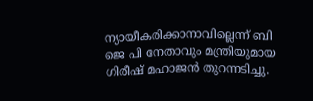ന്യായീകരിക്കാനാവില്ലെന്ന് ബി ജെ പി നേതാവും മന്ത്രിയുമായ ഗിരീഷ് മഹാജന്‍ തുറന്നടിച്ചു.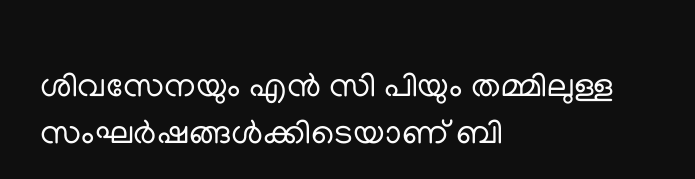ശിവസേനയും എന്‍ സി പിയും തമ്മിലുള്ള സംഘര്‍ഷങ്ങള്‍ക്കിടെയാണ് ബി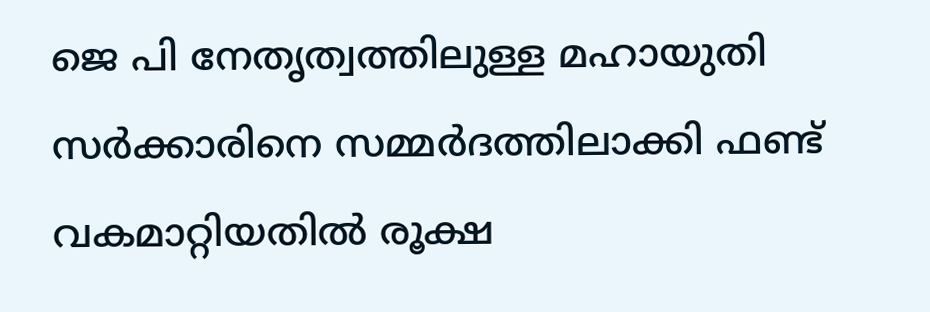ജെ പി നേതൃത്വത്തിലുള്ള മഹായുതി സര്‍ക്കാരിനെ സമ്മര്‍ദത്തിലാക്കി ഫണ്ട് വകമാറ്റിയതില്‍ രൂക്ഷ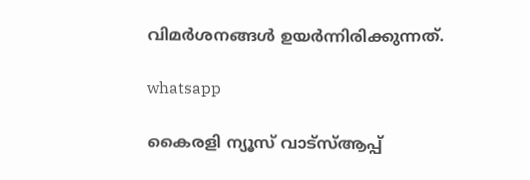വിമര്‍ശനങ്ങള്‍ ഉയര്‍ന്നിരിക്കുന്നത്.

whatsapp

കൈരളി ന്യൂസ് വാട്‌സ്ആപ്പ്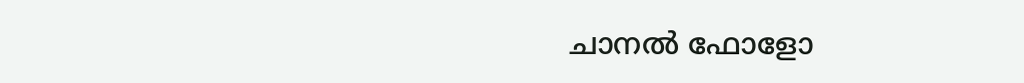ചാനല്‍ ഫോളോ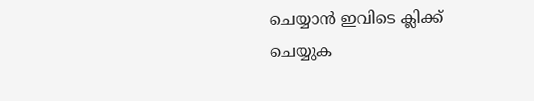ചെയ്യാന്‍ ഇവിടെ ക്ലിക്ക് ചെയ്യുക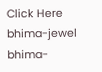Click Here
bhima-jewel
bhima-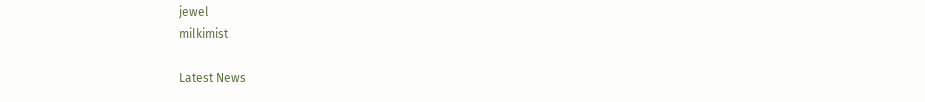jewel
milkimist

Latest News